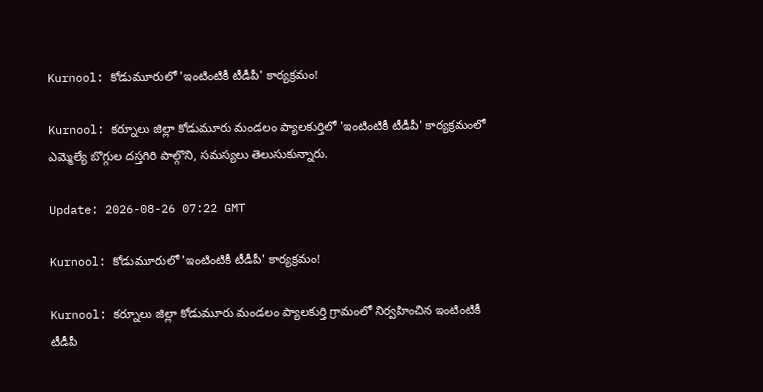Kurnool: కోడుమూరులో 'ఇంటింటికీ టీడీపీ' కార్యక్రమం!

Kurnool: కర్నూలు జిల్లా కోడుమూరు మండలం ప్యాలకుర్తిలో 'ఇంటింటికీ టీడీపీ' కార్యక్రమంలో ఎమ్మెల్యే బొగ్గుల దస్తగిరి పాల్గొని, సమస్యలు తెలుసుకున్నారు.

Update: 2026-08-26 07:22 GMT

Kurnool: కోడుమూరులో 'ఇంటింటికీ టీడీపీ' కార్యక్రమం!

Kurnool: కర్నూలు జిల్లా కోడుమూరు మండలం ప్యాలకుర్తి గ్రామంలో నిర్వహించిన ఇంటింటికీ టీడీపీ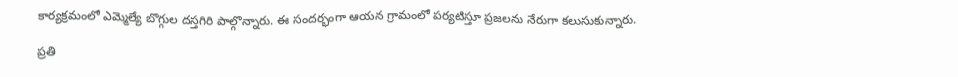కార్యక్రమంలో ఎమ్మెల్యే బొగ్గుల దస్తగిరి పాల్గొన్నారు. ఈ సందర్భంగా ఆయన గ్రామంలో పర్యటిస్తూ ప్రజలను నేరుగా కలుసుకున్నారు.

ప్రతి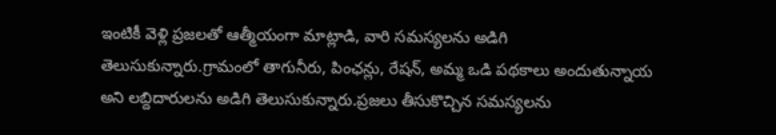ఇంటికీ వెళ్లి ప్రజలతో ఆత్మీయంగా మాట్లాడి, వారి సమస్యలను అడిగి తెలుసుకున్నారు.గ్రామంలో తాగునీరు, పింఛన్లు, రేషన్, అమ్మ ఒడి పథకాలు అందుతున్నాయ అని లబ్దిదారులను అడిగి తెలుసుకున్నారు.ప్రజలు తీసుకొచ్చిన సమస్యలను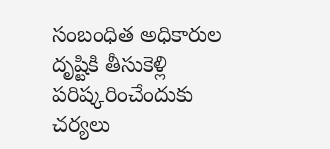సంబంధిత అధికారుల దృష్టికి తీసుకెళ్లి పరిష్కరించేందుకు చర్యలు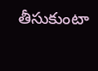తీసుకుంటా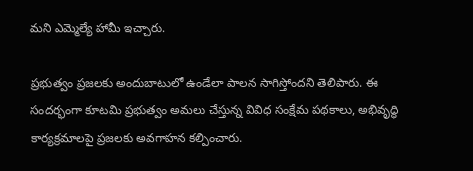మని ఎమ్మెల్యే హామీ ఇచ్చారు.

ప్రభుత్వం ప్రజలకు అందుబాటులో ఉండేలా పాలన సాగిస్తోందని తెలిపారు. ఈ సందర్భంగా కూటమి ప్రభుత్వం అమలు చేస్తున్న వివిధ సంక్షేమ పథకాలు, అభివృద్ధి కార్యక్రమాలపై ప్రజలకు అవగాహన కల్పించారు.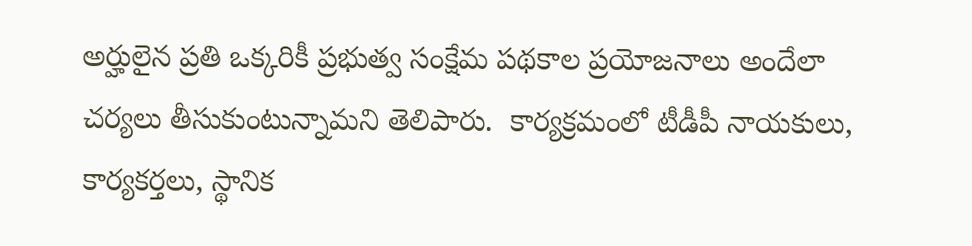అర్హులైన ప్రతి ఒక్కరికీ ప్రభుత్వ సంక్షేమ పథకాల ప్రయోజనాలు అందేలా చర్యలు తీసుకుంటున్నామని తెలిపారు.  కార్యక్రమంలో టీడీపీ నాయకులు, కార్యకర్తలు, స్థానిక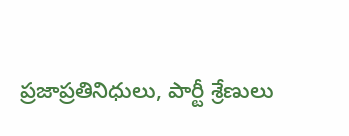ప్రజాప్రతినిధులు, పార్టీ శ్రేణులు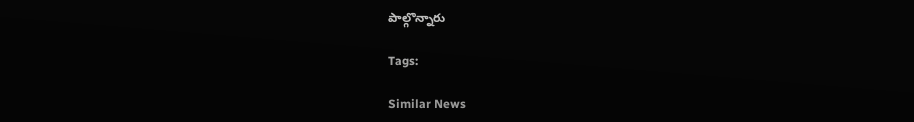పాల్గొన్నారు

Tags:

Similar News